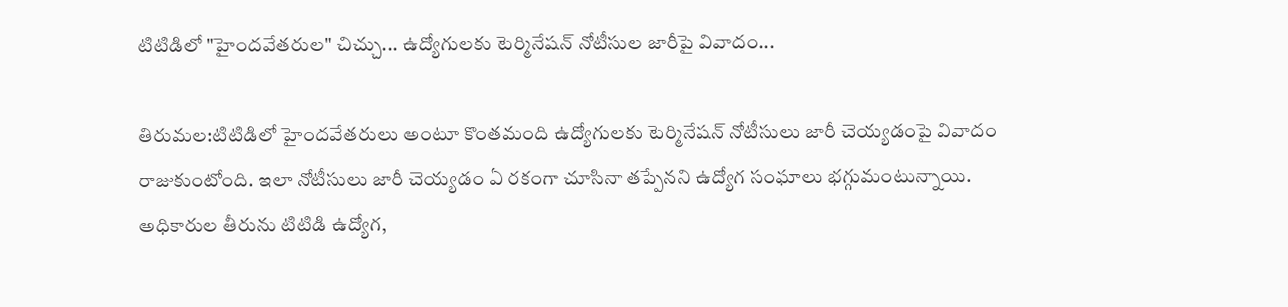టిటిడిలో "హైందవేతరుల" చిచ్చు... ఉద్యోగులకు టెర్మినేషన్ నోటీసుల జారీపై వివాదం...

తిరుమల:టిటిడిలో హైందవేతరులు అంటూ కొంతమంది ఉద్యోగులకు టెర్మినేషన్ నోటీసులు జారీ చెయ్యడంపై వివాదం రాజుకుంటోంది. ఇలా నోటీసులు జారీ చెయ్యడం ఏ రకంగా చూసినా తప్పేనని ఉద్యోగ సంఘాలు భగ్గుమంటున్నాయి. అధికారుల తీరును టిటిడి ఉద్యోగ,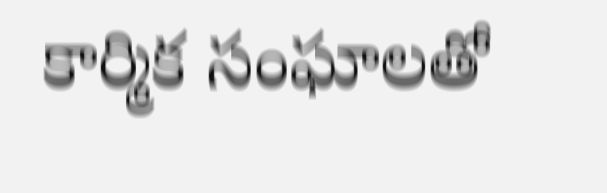కార్మిక సంఘాలతో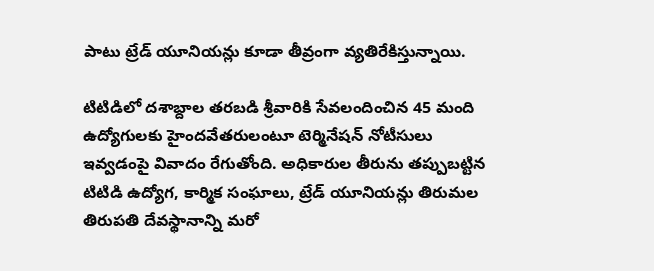పాటు ట్రేడ్‌ యూనియన్లు కూడా తీవ్రంగా వ్యతిరేకిస్తున్నాయి.

టిటిడిలో దశాబ్దాల తరబడి శ్రీవారికి సేవలందించిన 45 మంది ఉద్యోగులకు హైందవేతరులంటూ టెర్మినేషన్‌ నోటీసులు ఇవ్వడంపై వివాదం రేగుతోంది. అధికారుల తీరును తప్పుబట్టిన టిటిడి ఉద్యోగ, కార్మిక సంఘాలు, ట్రేడ్‌ యూనియన్లు తిరుమల తిరుపతి దేవస్థానాన్ని మరో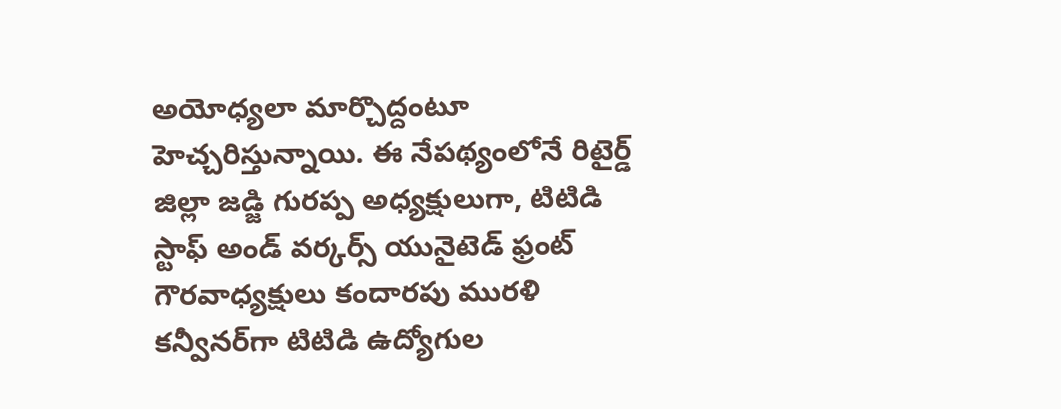అయోధ్యలా మార్చొద్దంటూ హెచ్చరిస్తున్నాయి. ఈ నేపథ్యంలోనే రిటైర్డ్‌ జిల్లా జడ్జి గురప్ప అధ్యక్షులుగా, టిటిడి స్టాఫ్‌ అండ్‌ వర్కర్స్‌ యునైటెడ్‌ ఫ్రంట్‌ గౌరవాధ్యక్షులు కందారపు మురళి కన్వీనర్‌గా టిటిడి ఉద్యోగుల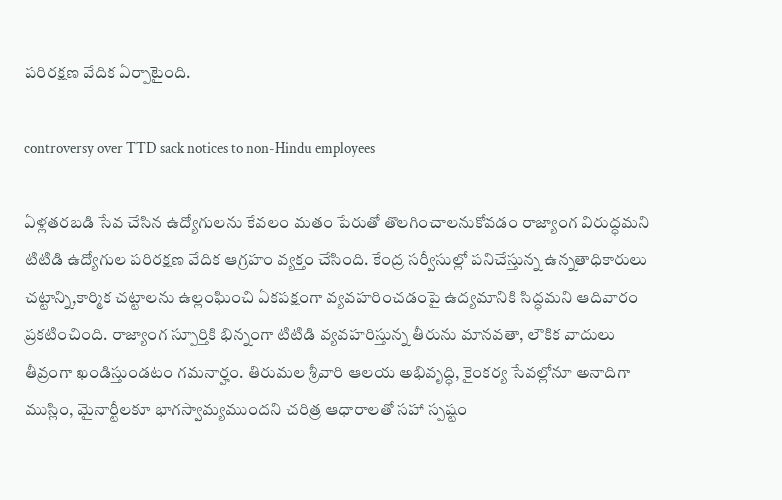పరిరక్షణ వేదిక ఏర్పాటైంది.

controversy over TTD sack notices to non-Hindu employees

ఏళ్లతరబడి సేవ చేసిన ఉద్యోగులను కేవలం మతం పేరుతో తొలగించాలనుకోవడం రాజ్యాంగ విరుద్ధమని టిటిడి ఉద్యోగుల పరిరక్షణ వేదిక ఆగ్రహం వ్యక్తం చేసింది. కేంద్ర సర్వీసుల్లో పనిచేస్తున్న ఉన్నతాధికారులు చట్టాన్ని,కార్మిక చట్టాలను ఉల్లంఘించి ఏకపక్షంగా వ్యవహరించడంపై ఉద్యమానికి సిద్ధమని ఆదివారం ప్రకటించింది. రాజ్యాంగ స్పూర్తికి భిన్నంగా టిటిడి వ్యవహరిస్తున్న తీరును మానవతా, లౌకిక వాదులు తీవ్రంగా ఖండిస్తుండటం గమనార్హం. తిరుమల శ్రీవారి ఆలయ అభివృద్ధి, కైంకర్య సేవల్లోనూ అనాదిగా ముస్లిం, మైనార్టీలకూ భాగస్వామ్యముందని చరిత్ర ఆధారాలతో సహా స్పష్టం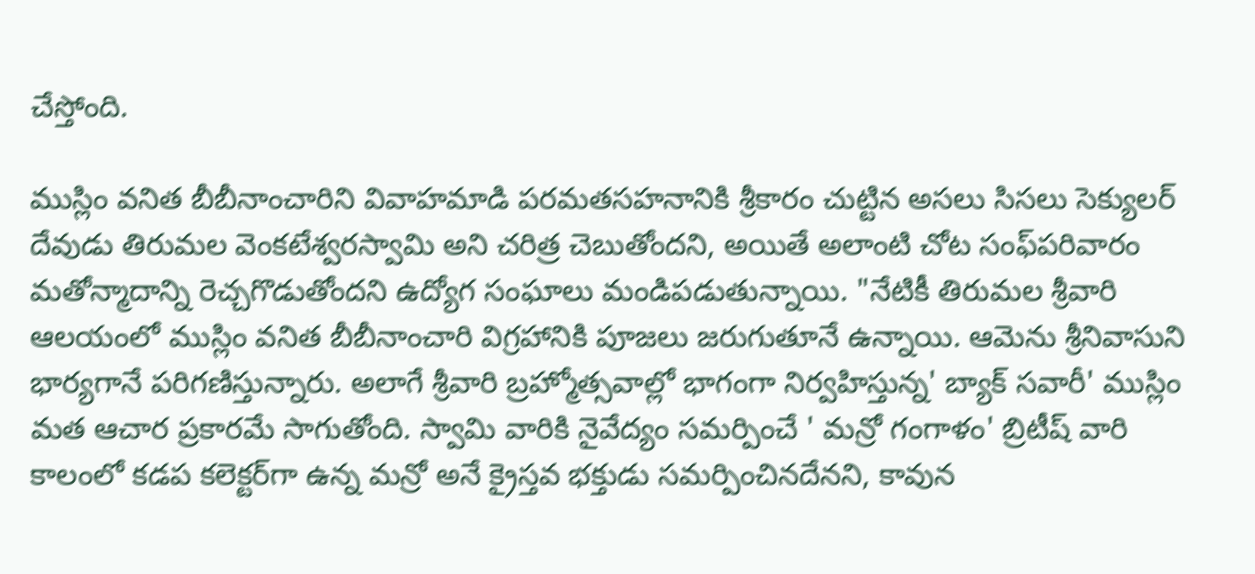చేస్తోంది.

ముస్లిం వనిత బీబీనాంచారిని వివాహమాడి పరమతసహనానికి శ్రీకారం చుట్టిన అసలు సిసలు సెక్యులర్‌ దేవుడు తిరుమల వెంకటేశ్వరస్వామి అని చరిత్ర చెబుతోందని, అయితే అలాంటి చోట సంఫ్‌పరివారం మతోన్మాదాన్ని రెచ్చగొడుతోందని ఉద్యోగ సంఘాలు మండిపడుతున్నాయి. "నేటికీ తిరుమల శ్రీవారి ఆలయంలో ముస్లిం వనిత బీబీనాంచారి విగ్రహానికి పూజలు జరుగుతూనే ఉన్నాయి. ఆమెను శ్రీనివాసుని భార్యగానే పరిగణిస్తున్నారు. అలాగే శ్రీవారి బ్రహ్మోత్సవాల్లో భాగంగా నిర్వహిస్తున్న' బ్యాక్‌ సవారీ' ముస్లిం మత ఆచార ప్రకారమే సాగుతోంది. స్వామి వారికి నైవేద్యం సమర్పించే ' మన్రో గంగాళం' బ్రిటీష్‌ వారి కాలంలో కడప కలెక్టర్‌గా ఉన్న మన్రో అనే క్రైస్తవ భక్తుడు సమర్పించినదేనని, కావున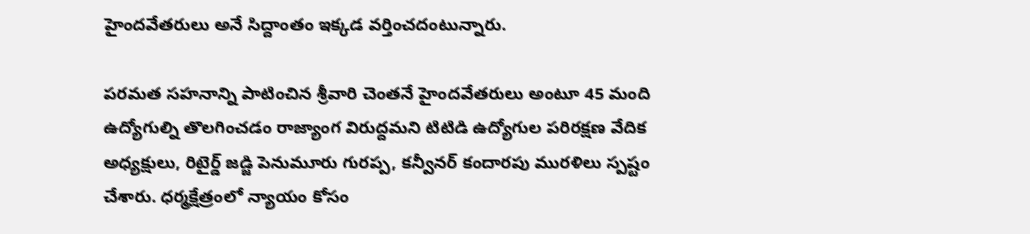హైందవేతరులు అనే సిద్దాంతం ఇక్కడ వర్తించదంటున్నారు.

పరమత సహనాన్ని పాటించిన శ్రీవారి చెంతనే హైందవేతరులు అంటూ 45 మంది ఉద్యోగుల్ని తొలగించడం రాజ్యాంగ విరుద్దమని టిటిడి ఉద్యోగుల పరిరక్షణ వేదిక అధ్యక్షులు, రిటైర్డ్‌ జడ్జి పెనుమూరు గురప్ప, కన్వీనర్‌ కందారపు మురళిలు స్పష్టం చేశారు. ధర్మక్షేత్రంలో న్యాయం కోసం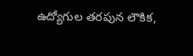ఉద్యోగుల తరపున లౌకిక,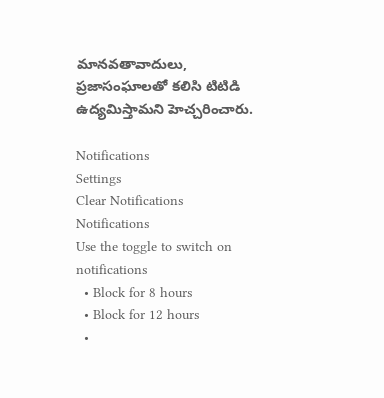మానవతావాదులు, ప్రజాసంఘాలతో కలిసి టిటిడి ఉద్యమిస్తామని హెచ్చరించారు.

Notifications
Settings
Clear Notifications
Notifications
Use the toggle to switch on notifications
  • Block for 8 hours
  • Block for 12 hours
  •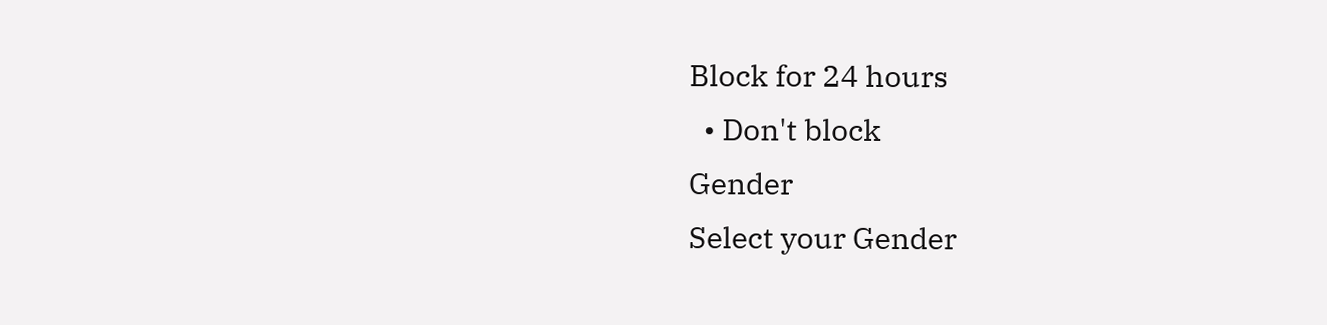Block for 24 hours
  • Don't block
Gender
Select your Gender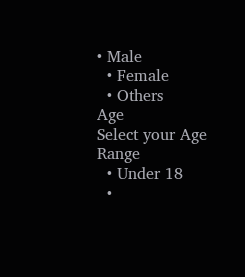• Male
  • Female
  • Others
Age
Select your Age Range
  • Under 18
  •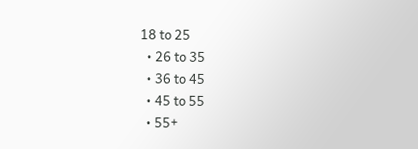18 to 25
  • 26 to 35
  • 36 to 45
  • 45 to 55
  • 55+